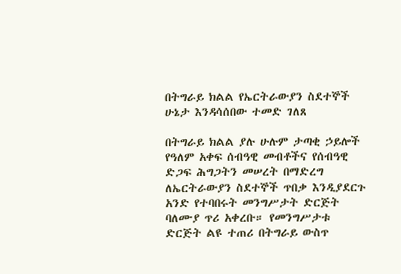በትግራይ ክልል የኤርትራውያን ስደተኞች ሁኔታ እንዳሳሰበው ተመድ ገለጸ

በትግራይ ክልል ያሉ ሁሉም ታጣቂ ኃይሎች የዓለም አቀፍ ሰብዓዊ መብቶችና የሰብዓዊ ድጋፍ ሕግጋትን መሠረት በማድረግ ለኤርትራውያን ስደተኞች ጥበቃ እንዲያደርጉ አንድ የተባበሩት መንግሥታት ድርጅት ባለሙያ ጥሪ አቀረቡ። የመንግሥታቱ ድርጅት ልዩ ተጠሪ በትግራይ ውስጥ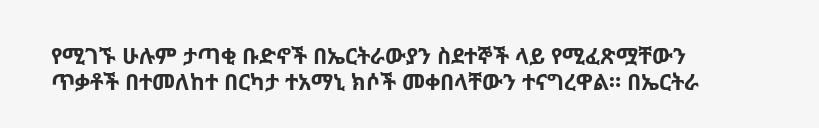የሚገኙ ሁሉም ታጣቂ ቡድኖች በኤርትራውያን ስደተኞች ላይ የሚፈጽሟቸውን ጥቃቶች በተመለከተ በርካታ ተአማኒ ክሶች መቀበላቸውን ተናግረዋል። በኤርትራ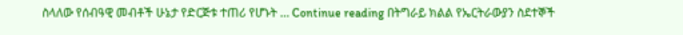ስላለው የሰብዓዊ መብቶች ሁኔታ የድርጅቱ ተጠሪ የሆኑት … Continue reading በትግራይ ክልል የኤርትራውያን ስደተኞች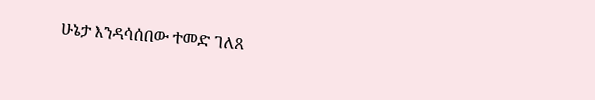ሁኔታ እንዳሳሰበው ተመድ ገለጸ